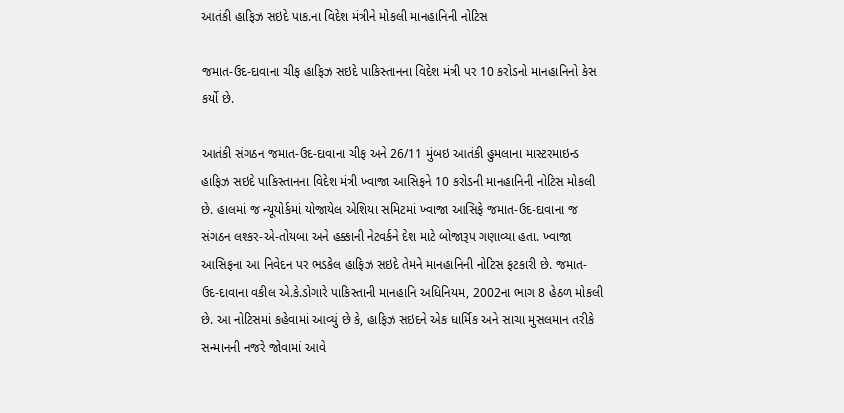આતંકી હાફિઝ સઇદે પાક.ના વિદેશ મંત્રીને મોકલી માનહાનિની નોટિસ

જમાત-ઉદ-દાવાના ચીફ હાફિઝ સઇદે પાકિસ્તાનના વિદેશ મંત્રી પર 10 કરોડનો માનહાનિનો કેસ કર્યો છે.

આતંકી સંગઠન જમાત-ઉદ-દાવાના ચીફ અને 26/11 મુંબઇ આતંકી હુમલાના માસ્ટરમાઇન્ડ હાફિઝ સઇદે પાકિસ્તાનના વિદેશ મંત્રી ખ્વાજા આસિફને 10 કરોડની માનહાનિની નોટિસ મોકલી છે. હાલમાં જ ન્યૂયોર્કમાં યોજાયેલ એશિયા સમિટમાં ખ્વાજા આસિફે જમાત-ઉદ-દાવાના જ સંગઠન લશ્કર-એ-તોયબા અને હક્કાની નેટવર્કને દેશ માટે બોજારૂપ ગણાવ્યા હતા. ખ્વાજા આસિફના આ નિવેદન પર ભડકેલ હાફિઝ સઇદે તેમને માનહાનિની નોટિસ ફટકારી છે. જમાત-ઉદ-દાવાના વકીલ એ.કે.ડોગારે પાકિસ્તાની માનહાનિ અધિનિયમ, 2002ના ભાગ 8 હેઠળ મોકલી છે. આ નોટિસમાં કહેવામાં આવ્યું છે કે, હાફિઝ સઇદને એક ધાર્મિક અને સાચા મુસલમાન તરીકે સન્માનની નજરે જોવામાં આવે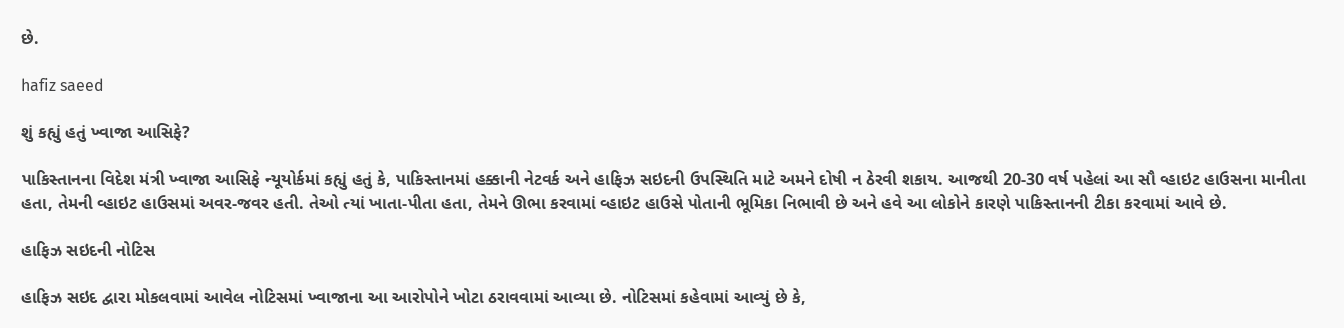છે.

hafiz saeed

શું કહ્યું હતું ખ્વાજા આસિફે?

પાકિસ્તાનના વિદેશ મંત્રી ખ્વાજા આસિફે ન્યૂયોર્કમાં કહ્યું હતું કે, પાકિસ્તાનમાં હક્કાની નેટવર્ક અને હાફિઝ સઇદની ઉપસ્થિતિ માટે અમને દોષી ન ઠેરવી શકાય. આજથી 20-30 વર્ષ પહેલાં આ સૌ વ્હાઇટ હાઉસના માનીતા હતા, તેમની વ્હાઇટ હાઉસમાં અવર-જવર હતી. તેઓ ત્યાં ખાતા-પીતા હતા, તેમને ઊભા કરવામાં વ્હાઇટ હાઉસે પોતાની ભૂમિકા નિભાવી છે અને હવે આ લોકોને કારણે પાકિસ્તાનની ટીકા કરવામાં આવે છે.

હાફિઝ સઇદની નોટિસ

હાફિઝ સઇદ દ્વારા મોકલવામાં આવેલ નોટિસમાં ખ્વાજાના આ આરોપોને ખોટા ઠરાવવામાં આવ્યા છે. નોટિસમાં કહેવામાં આવ્યું છે કે,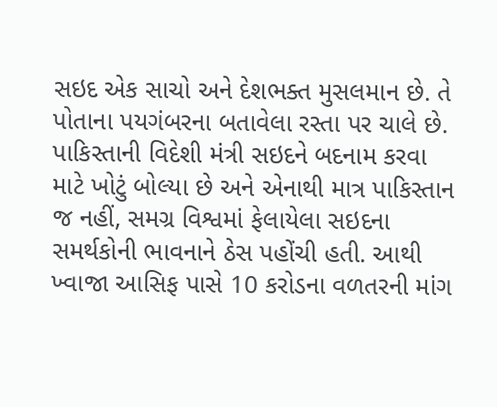સઇદ એક સાચો અને દેશભક્ત મુસલમાન છે. તે પોતાના પયગંબરના બતાવેલા રસ્તા પર ચાલે છે. પાકિસ્તાની વિદેશી મંત્રી સઇદને બદનામ કરવા માટે ખોટું બોલ્યા છે અને એનાથી માત્ર પાકિસ્તાન જ નહીં, સમગ્ર વિશ્વમાં ફેલાયેલા સઇદના સમર્થકોની ભાવનાને ઠેસ પહોંચી હતી. આથી ખ્વાજા આસિફ પાસે 10 કરોડના વળતરની માંગ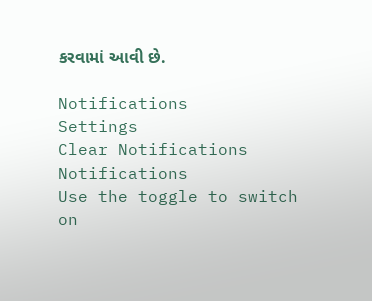કરવામાં આવી છે.

Notifications
Settings
Clear Notifications
Notifications
Use the toggle to switch on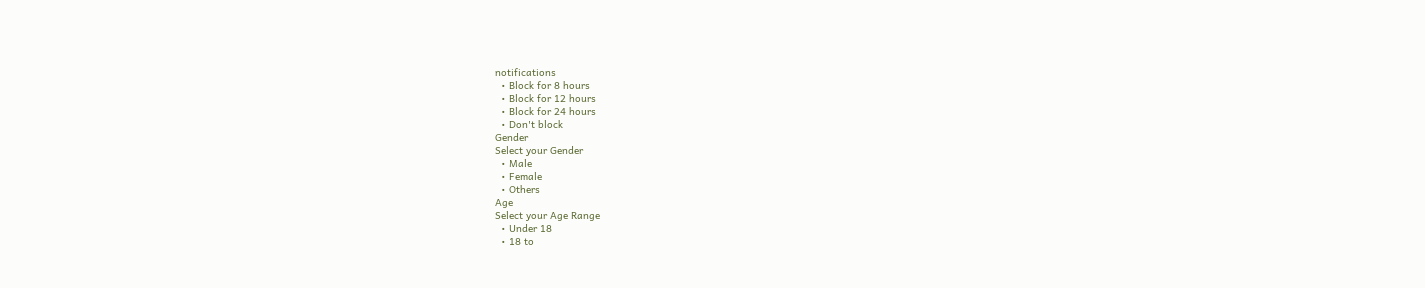notifications
  • Block for 8 hours
  • Block for 12 hours
  • Block for 24 hours
  • Don't block
Gender
Select your Gender
  • Male
  • Female
  • Others
Age
Select your Age Range
  • Under 18
  • 18 to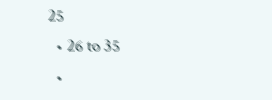25
  • 26 to 35
  •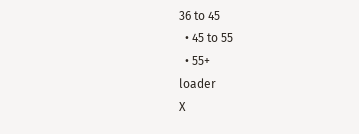36 to 45
  • 45 to 55
  • 55+
loader
X